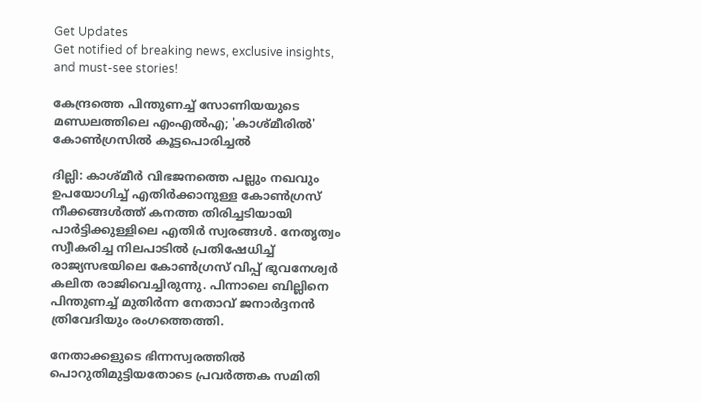Get Updates
Get notified of breaking news, exclusive insights, and must-see stories!

കേന്ദ്രത്തെ പിന്തുണച്ച് സോണിയയുടെ മണ്ഡലത്തിലെ എംഎല്‍എ; 'കാശ്മീരില്‍' കോണ്‍ഗ്രസില്‍ കൂട്ടപൊരിച്ചല്‍

ദില്ലി: കാശ്മീര്‍ വിഭജനത്തെ പല്ലും നഖവും ഉപയോഗിച്ച് എതിര്‍ക്കാനുള്ള കോണ്‍ഗ്രസ് നീക്കങ്ങള്‍ത്ത് കനത്ത തിരിച്ചടിയായി പാര്‍ട്ടിക്കുള്ളിലെ എതിര്‍ സ്വരങ്ങള്‍. നേതൃത്വം സ്വീകരിച്ച നിലപാടില്‍ പ്രതിഷേധിച്ച് രാജ്യസഭയിലെ കോണ്‍ഗ്രസ് വിപ്പ് ഭുവനേശ്വര്‍ കലിത രാജിവെച്ചിരുന്നു. പിന്നാലെ ബില്ലിനെ പിന്തുണച്ച് മുതിര്‍ന്ന നേതാവ് ജനാര്‍ദ്ദനന്‍ ത്രിവേദിയും രംഗത്തെത്തി.

നേതാക്കളുടെ ഭിന്നസ്വരത്തില്‍ പൊറുതിമുട്ടിയതോടെ പ്രവര്‍ത്തക സമിതി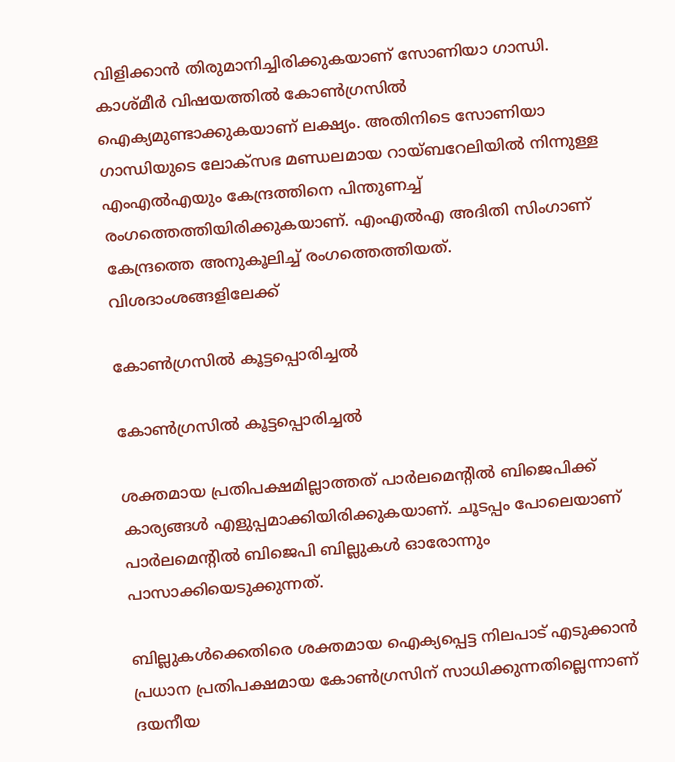വിളിക്കാന്‍ തിരുമാനിച്ചിരിക്കുകയാണ് സോണിയാ ഗാന്ധി. കാശ്മീര്‍ വിഷയത്തില്‍ കോണ്‍ഗ്രസില്‍ ഐക്യമുണ്ടാക്കുകയാണ് ലക്ഷ്യം. അതിനിടെ സോണിയാ ഗാന്ധിയുടെ ലോക്സഭ മണ്ഡലമായ റായ്ബറേലിയില്‍ നിന്നുള്ള എംഎല്‍എയും കേന്ദ്രത്തിനെ പിന്തുണച്ച് രംഗത്തെത്തിയിരിക്കുകയാണ്. എംഎല്‍എ അദിതി സിംഗാണ് കേന്ദ്രത്തെ അനുകൂലിച്ച് രംഗത്തെത്തിയത്. വിശദാംശങ്ങളിലേക്ക്

കോണ്‍ഗ്രസില്‍ കൂട്ടപ്പൊരിച്ചല്‍

കോണ്‍ഗ്രസില്‍ കൂട്ടപ്പൊരിച്ചല്‍

ശക്തമായ പ്രതിപക്ഷമില്ലാത്തത് പാര്‍ലമെന്‍റില്‍ ബിജെപിക്ക് കാര്യങ്ങള്‍ എളുപ്പമാക്കിയിരിക്കുകയാണ്. ചൂടപ്പം പോലെയാണ് പാര്‍ലമെന്‍റില്‍ ബിജെപി ബില്ലുകള്‍ ഓരോന്നും പാസാക്കിയെടുക്കുന്നത്.

ബില്ലുകള്‍ക്കെതിരെ ശക്തമായ ഐക്യപ്പെട്ട നിലപാട് എടുക്കാന്‍ പ്രധാന പ്രതിപക്ഷമായ കോണ്‍ഗ്രസിന് സാധിക്കുന്നതില്ലെന്നാണ് ദയനീയ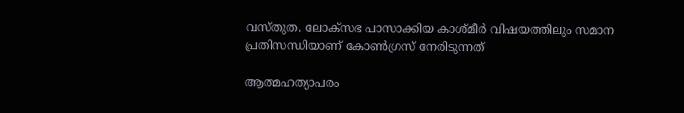വസ്തുത. ലോക്സഭ പാസാക്കിയ കാശ്മീര്‍ വിഷയത്തിലും സമാന പ്രതിസന്ധിയാണ് കോണ്‍ഗ്രസ് നേരിടുന്നത്

ആത്മഹത്യാപരം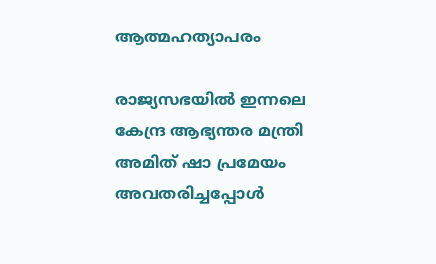ആത്മഹത്യാപരം

രാജ്യസഭയില്‍ ഇന്നലെ കേന്ദ്ര ആഭ്യന്തര മന്ത്രി അമിത് ഷാ പ്രമേയം അവതരിച്ചപ്പോള്‍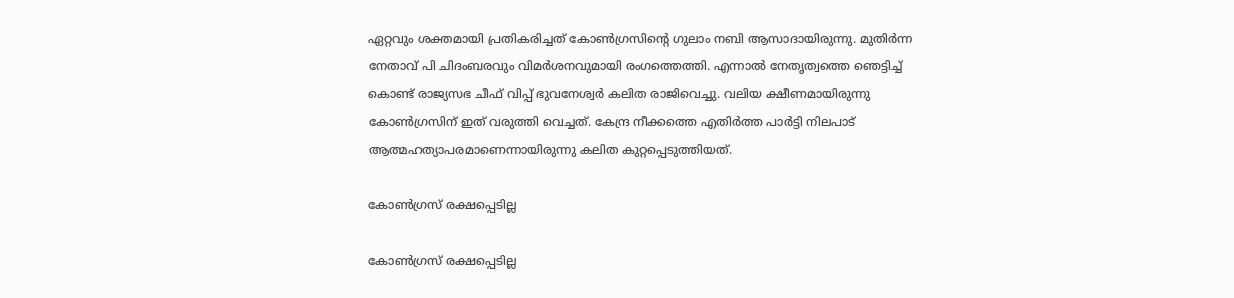ഏറ്റവും ശക്തമായി പ്രതികരിച്ചത് കോണ്‍ഗ്രസിന്‍റെ ഗുലാം നബി ആസാദായിരുന്നു. മുതിര്‍ന്ന നേതാവ് പി ചിദംബരവും വിമര്‍ശനവുമായി രംഗത്തെത്തി. എന്നാല്‍ നേതൃത്വത്തെ ഞെട്ടിച്ച് കൊണ്ട് രാജ്യസഭ ചീഫ് വിപ്പ് ഭുവനേശ്വര്‍ കലിത രാജിവെച്ചു. വലിയ ക്ഷീണമായിരുന്നു കോണ്‍ഗ്രസിന് ഇത് വരുത്തി വെച്ചത്. കേന്ദ്ര നീക്കത്തെ എതിര്‍ത്ത പാര്‍ട്ടി നിലപാട് ആത്മഹത്യാപരമാണെന്നായിരുന്നു കലിത കുറ്റപ്പെടുത്തിയത്.

കോണ്‍ഗ്രസ് രക്ഷപ്പെടില്ല

കോണ്‍ഗ്രസ് രക്ഷപ്പെടില്ല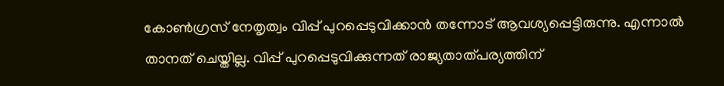കോണ്‍ഗ്രസ് നേതൃത്വം വിപ്പ് പുറപ്പെടുവിക്കാന്‍ തന്നോട് ആവശ്യപ്പെട്ടിരുന്നു. എന്നാല്‍ താനത് ചെയ്തില്ല. വിപ്പ് പുറപ്പെടുവിക്കുന്നത് രാജ്യതാത്പര്യത്തിന്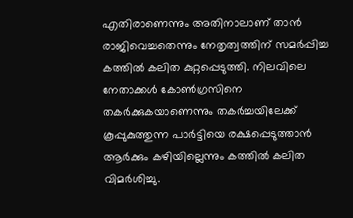എതിരാണെന്നും അതിനാലാണ് താന്‍ രാജിവെച്ചതെന്നും നേതൃത്വത്തിന് സമര്‍പ്പിച്ച കത്തില്‍ കലിത കുറ്റപ്പെടുത്തി. നിലവിലെ നേതാക്കള്‍ കോണ്‍ഗ്രസിനെ തകര്‍ക്കുകയാണെന്നും തകര്‍ച്ചയിലേക്ക് കൂപ്പുകുത്തുന്ന പാര്‍ട്ടിയെ രക്ഷപ്പെടുത്താന്‍ ആര്‍ക്കും കഴിയില്ലെന്നും കത്തില്‍ കലിത വിമര്‍ശിച്ചു.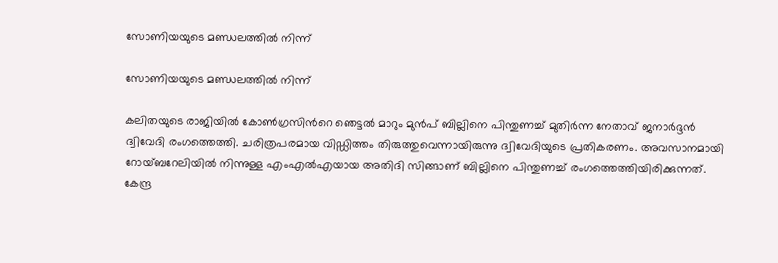സോണിയയുടെ മണ്ഡലത്തില്‍ നിന്ന്

സോണിയയുടെ മണ്ഡലത്തില്‍ നിന്ന്

കലിതയുടെ രാജിയില്‍ കോണ്‍ഗ്രസിന്‍റെ ഞെട്ടല്‍ മാറും മുന്‍പ് ബില്ലിനെ പിന്തുണച്ച് മുതിര്‍ന്ന നേതാവ് ജനാര്‍ദ്ദന്‍ ദ്വിവേദി രംഗത്തെത്തി. ചരിത്രപരമായ വിഡ്ഡിത്തം തിരുത്തുവെന്നായിരുന്നു ദ്വിവേദിയുടെ പ്രതികരണം. അവസാനമായി റോയ്ബറേലിയില്‍ നിന്നുള്ള എംഎല്‍എയായ അതിദി സിങ്ങാണ് ബില്ലിനെ പിന്തുണച്ച് രംഗത്തെത്തിയിരിക്കുന്നത്. കേന്ദ്ര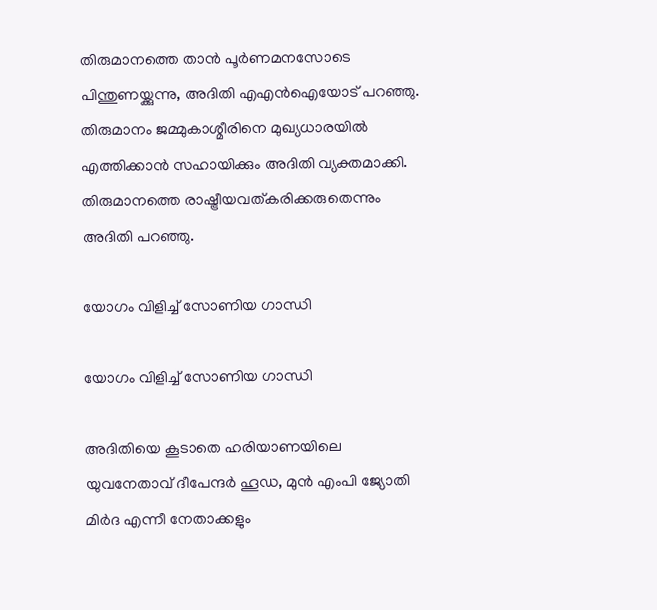തിരുമാനത്തെ താന്‍ പൂര്‍ണമനസോടെ പിന്തുണയ്ക്കുന്നു, അദിതി എഎന്‍ഐയോട് പറഞ്ഞു. തിരുമാനം ജമ്മുകാശ്മീരിനെ മുഖ്യധാരയില്‍ എത്തിക്കാന്‍ സഹായിക്കും അദിതി വ്യക്തമാക്കി. തിരുമാനത്തെ രാഷ്ട്രീയവത്കരിക്കരുതെന്നും അദിതി പറഞ്ഞു.

യോഗം വിളിച്ച് സോണിയ ഗാന്ധി

യോഗം വിളിച്ച് സോണിയ ഗാന്ധി

അദിതിയെ കൂടാതെ ഹരിയാണയിലെ യുവനേതാവ് ദീപേന്ദര്‍ ഹൂഡ, മുന്‍ എംപി ജ്യോതി മിര്‍ദ എന്നീ നേതാക്കളും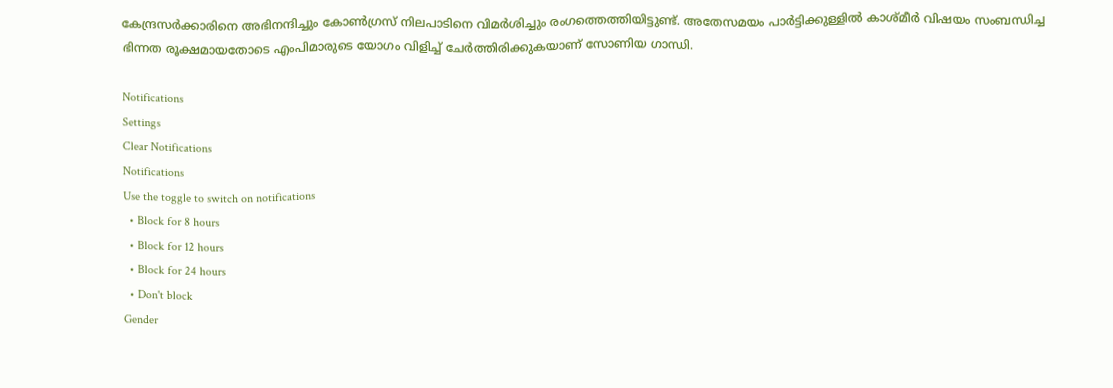കേന്ദ്രസര്‍ക്കാരിനെ അഭിനന്ദിച്ചും കോണ്‍ഗ്രസ് നിലപാടിനെ വിമര്‍ശിച്ചും രംഗത്തെത്തിയിട്ടുണ്ട്. അതേസമയം പാര്‍ട്ടിക്കുള്ളില്‍ കാശ്മീര്‍ വിഷയം സംബന്ധിച്ച ഭിന്നത രൂക്ഷമായതോടെ എംപിമാരുടെ യോഗം വിളിച്ച് ചേര്‍ത്തിരിക്കുകയാണ് സോണിയ ഗാന്ധി.

Notifications
Settings
Clear Notifications
Notifications
Use the toggle to switch on notifications
  • Block for 8 hours
  • Block for 12 hours
  • Block for 24 hours
  • Don't block
Gender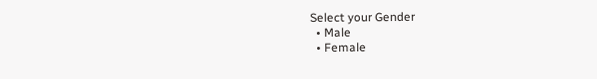Select your Gender
  • Male
  • Female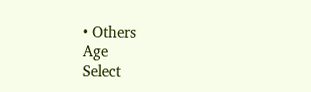• Others
Age
Select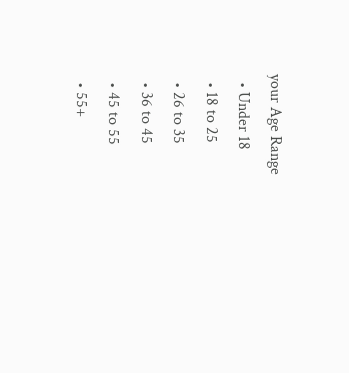your Age Range
  • Under 18
  • 18 to 25
  • 26 to 35
  • 36 to 45
  • 45 to 55
  • 55+